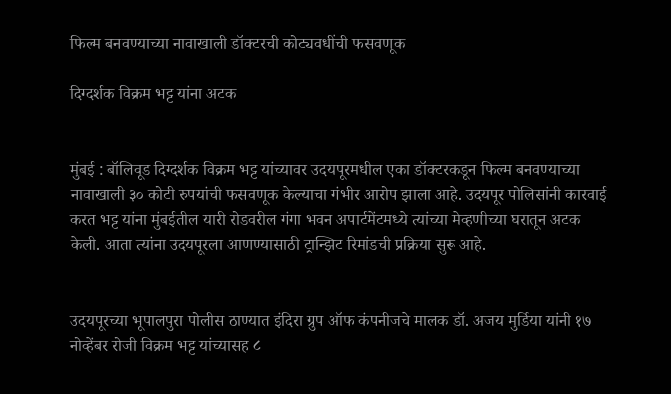फिल्म बनवण्याच्या नावाखाली डॉक्टरची कोट्यवधींची फसवणूक

दिग्दर्शक विक्रम भट्ट यांना अटक


मुंबई : बॉलिवूड दिग्दर्शक विक्रम भट्ट यांच्यावर उदयपूरमधील एका डॉक्टरकडून फिल्म बनवण्याच्या नावाखाली ३० कोटी रुपयांची फसवणूक केल्याचा गंभीर आरोप झाला आहे. उदयपूर पोलिसांनी कारवाई करत भट्ट यांना मुंबईतील यारी रोडवरील गंगा भवन अपार्टमेंटमध्ये त्यांच्या मेव्हणीच्या घरातून अटक केली. आता त्यांना उदयपूरला आणण्यासाठी ट्रान्झिट रिमांडची प्रक्रिया सुरू आहे.


उदयपूरच्या भूपालपुरा पोलीस ठाण्यात इंदिरा ग्रुप ऑफ कंपनीजचे मालक डॉ. अजय मुर्डिया यांनी १७ नोव्हेंबर रोजी विक्रम भट्ट यांच्यासह ८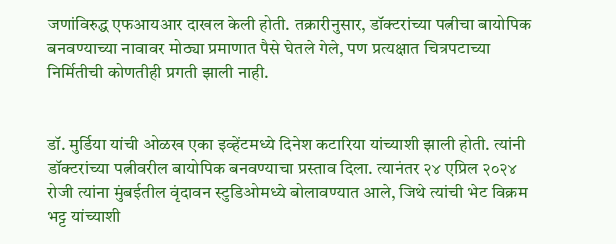जणांविरुद्ध एफआयआर दाखल केली होती. तक्रारीनुसार, डॉक्टरांच्या पत्नीचा बायोपिक बनवण्याच्या नावावर मोठ्या प्रमाणात पैसे घेतले गेले, पण प्रत्यक्षात चित्रपटाच्या निर्मितीची कोणतीही प्रगती झाली नाही.


डॉ. मुर्डिया यांची ओळख एका इव्हेंटमध्ये दिनेश कटारिया यांच्याशी झाली होती. त्यांनी डॉक्टरांच्या पत्नीवरील बायोपिक बनवण्याचा प्रस्ताव दिला. त्यानंतर २४ एप्रिल २०२४ रोजी त्यांना मुंबईतील वृंदावन स्टुडिओमध्ये बोलावण्यात आले, जिथे त्यांची भेट विक्रम भट्ट यांच्याशी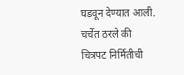घडवून देण्यात आली. चर्चेत ठरले की चित्रपट निर्मितीची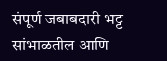संपूर्ण जबाबदारी भट्ट सांभाळतील आणि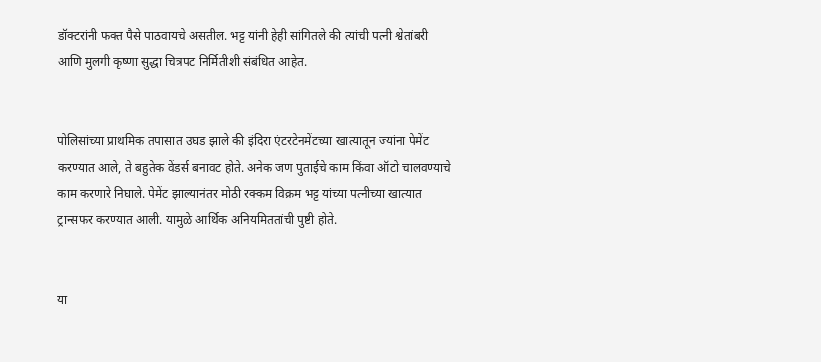डॉक्टरांनी फक्त पैसे पाठवायचे असतील. भट्ट यांनी हेही सांगितले की त्यांची पत्नी श्वेतांबरी आणि मुलगी कृष्णा सुद्धा चित्रपट निर्मितीशी संबंधित आहेत.


पोलिसांच्या प्राथमिक तपासात उघड झाले की इंदिरा एंटरटेनमेंटच्या खात्यातून ज्यांना पेमेंट करण्यात आले, ते बहुतेक वेंडर्स बनावट होते. अनेक जण पुताईचे काम किंवा ऑटो चालवण्याचे काम करणारे निघाले. पेमेंट झाल्यानंतर मोठी रक्कम विक्रम भट्ट यांच्या पत्नीच्या खात्यात ट्रान्सफर करण्यात आली. यामुळे आर्थिक अनियमिततांची पुष्टी होते.


या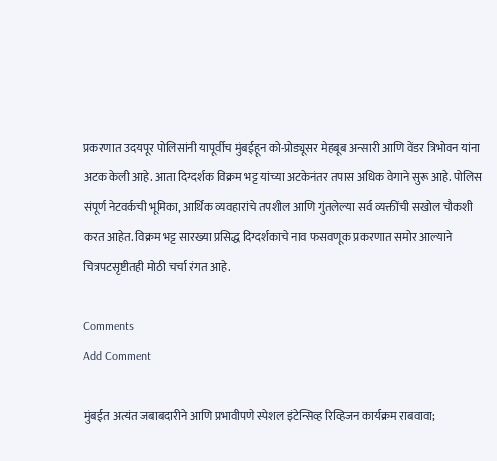प्रकरणात उदयपूर पोलिसांनी यापूर्वीच मुंबईहून को-प्रोड्यूसर मेहबूब अन्सारी आणि वेंडर त्रिभोवन यांना अटक केली आहे. आता दिग्दर्शक विक्रम भट्ट यांच्या अटकेनंतर तपास अधिक वेगाने सुरू आहे. पोलिस संपूर्ण नेटवर्कची भूमिका, आर्थिक व्यवहारांचे तपशील आणि गुंतलेल्या सर्व व्यक्तींची सखोल चौकशी करत आहेत. विक्रम भट्ट सारख्या प्रसिद्ध दिग्दर्शकाचे नाव फसवणूक प्रकरणात समोर आल्याने चित्रपटसृष्टीतही मोठी चर्चा रंगत आहे.

Comments
Add Comment

मुंबईत अत्यंत जबाबदारीने आणि प्रभावीपणे स्पेशल इंटेन्सिव्ह रिव्हिजन कार्यक्रम राबवावा;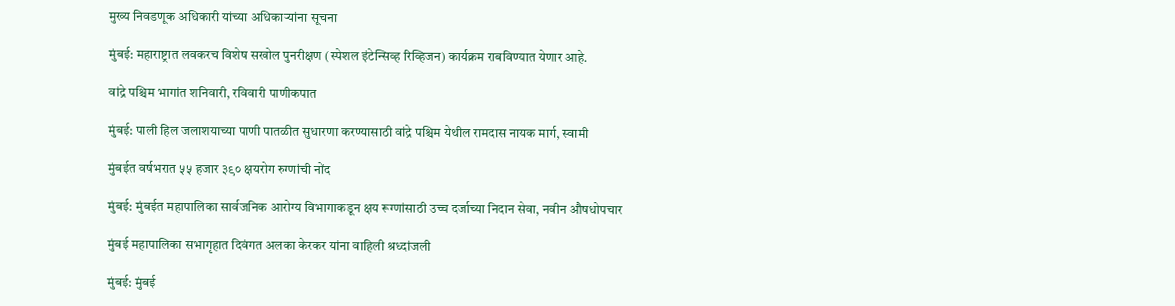मुख्य निवडणूक अधिकारी यांच्या अधिकाऱ्यांना सूचना

मुंबई: महाराष्ट्रात लवकरच विशेष सखोल पुनरीक्षण (स्पेशल इंटेन्सिव्ह रिव्हिजन) कार्यक्रम राबविण्यात येणार आहे.

वांद्रे पश्चिम भागांत शनिवारी, रविवारी पाणीकपात

मुंबई: पाली हिल जलाशयाच्‍या पाणी पातळीत सुधारणा करण्‍यासाठी वांद्रे पश्चिम येथील रामदास नायक मार्ग, स्‍वामी

मुंबईत वर्षभरात ५५ हजार ३९० क्षयरोग रुग्णांची नोंद

मुंबई: मुंबईत महापालिका सार्वजनिक आरोग्य विभागाकडून क्षय रूग्णांसाठी उच्च दर्जाच्या निदान सेवा, नवीन औषधोपचार

मुंबई महापालिका सभागृहात दिवंगत अलका केरकर यांना वाहिली श्रध्दांजली

मुंबई: मुंबई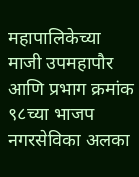महापालिकेच्या माजी उपमहापौर आणि प्रभाग क्रमांक ९८च्या भाजप नगरसेविका अलका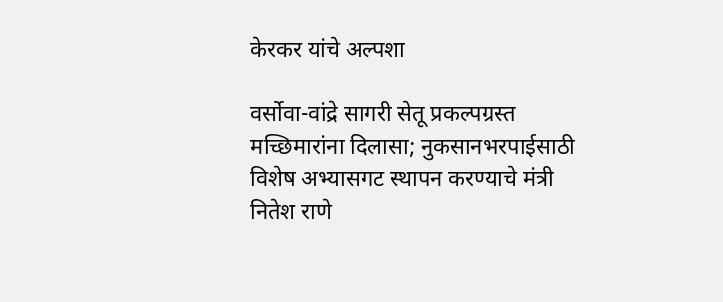केरकर यांचे अल्पशा

वर्सोवा-वांद्रे सागरी सेतू प्रकल्पग्रस्त मच्छिमारांना दिलासा; नुकसानभरपाईसाठी विशेष अभ्यासगट स्थापन करण्याचे मंत्री नितेश राणे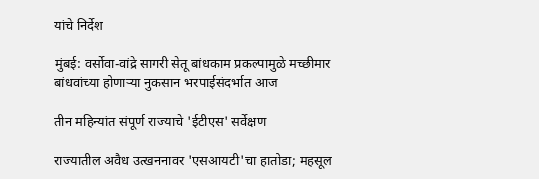यांचे निर्देश

मुंबई: वर्सोवा-वांद्रे सागरी सेतू बांधकाम प्रकल्पामुळे मच्छीमार बांधवांच्या होणाऱ्या नुकसान भरपाईसंदर्भात आज

तीन महिन्यांत संपूर्ण राज्याचे 'ईटीएस' सर्वेक्षण

राज्यातील अवैध उत्खननावर 'एसआयटी'चा हातोडा; महसूल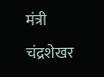मंत्री चंद्रशेखर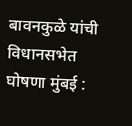बावनकुळे यांची विधानसभेत घोषणा मुंबई :